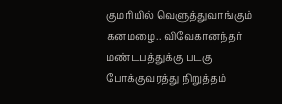குமரியில் வெளுத்துவாங்கும் கனமழை.. விவேகானந்தர் மண்டபத்துக்கு படகு போக்குவரத்து நிறுத்தம்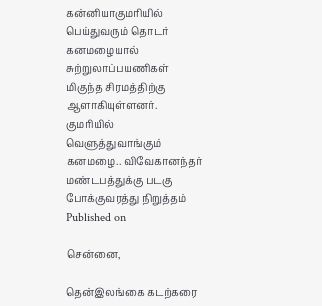கன்னியாகுமரியில் பெய்துவரும் தொடர் கனமழையால் சுற்றுலாப்பயணிகள் மிகுந்த சிரமத்திற்கு ஆளாகியுள்ளனர்.
குமரியில் வெளுத்துவாங்கும் கனமழை.. விவேகானந்தர் மண்டபத்துக்கு படகு போக்குவரத்து நிறுத்தம்
Published on

சென்னை,

தென்இலங்கை கடற்கரை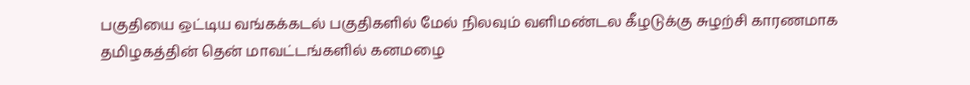பகுதியை ஒட்டிய வங்கக்கடல் பகுதிகளில் மேல் நிலவும் வளிமண்டல கீழடுக்கு சுழற்சி காரணமாக தமிழகத்தின் தென் மாவட்டங்களில் கனமழை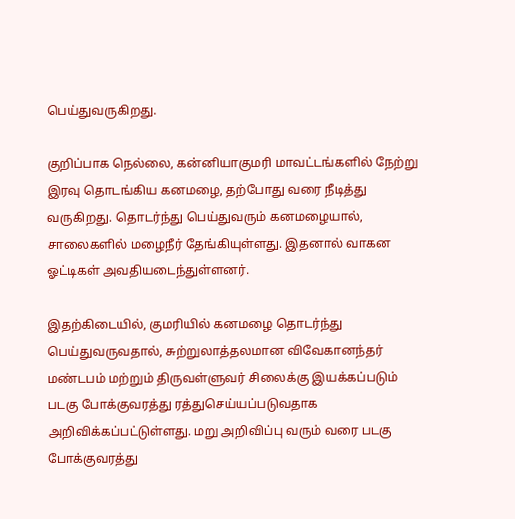பெய்துவருகிறது.

குறிப்பாக நெல்லை, கன்னியாகுமரி மாவட்டங்களில் நேற்று இரவு தொடங்கிய கனமழை, தற்போது வரை நீடித்து வருகிறது. தொடர்ந்து பெய்துவரும் கனமழையால், சாலைகளில் மழைநீர் தேங்கியுள்ளது. இதனால் வாகன ஓட்டிகள் அவதியடைந்துள்ளனர்.

இதற்கிடையில், குமரியில் கனமழை தொடர்ந்து பெய்துவருவதால், சுற்றுலாத்தலமான விவேகானந்தர் மண்டபம் மற்றும் திருவள்ளுவர் சிலைக்கு இயக்கப்படும் படகு போக்குவரத்து ரத்துசெய்யப்படுவதாக அறிவிக்கப்பட்டுள்ளது. மறு அறிவிப்பு வரும் வரை படகு போக்குவரத்து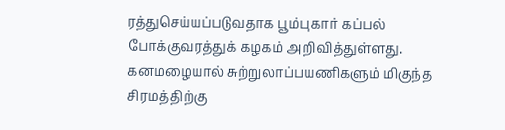ரத்துசெய்யப்படுவதாக பூம்புகார் கப்பல் போக்குவரத்துக் கழகம் அறிவித்துள்ளது. கனமழையால் சுற்றுலாப்பயணிகளும் மிகுந்த சிரமத்திற்கு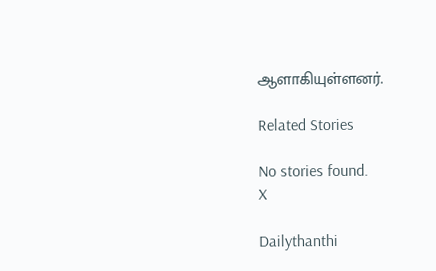ஆளாகியுள்ளனர்.

Related Stories

No stories found.
X

Dailythanthi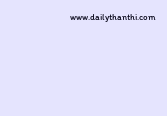www.dailythanthi.com